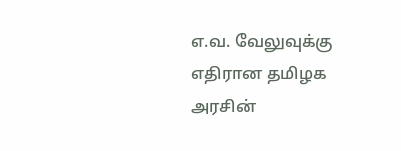எ.வ. வேலுவுக்கு எதிரான தமிழக அரசின்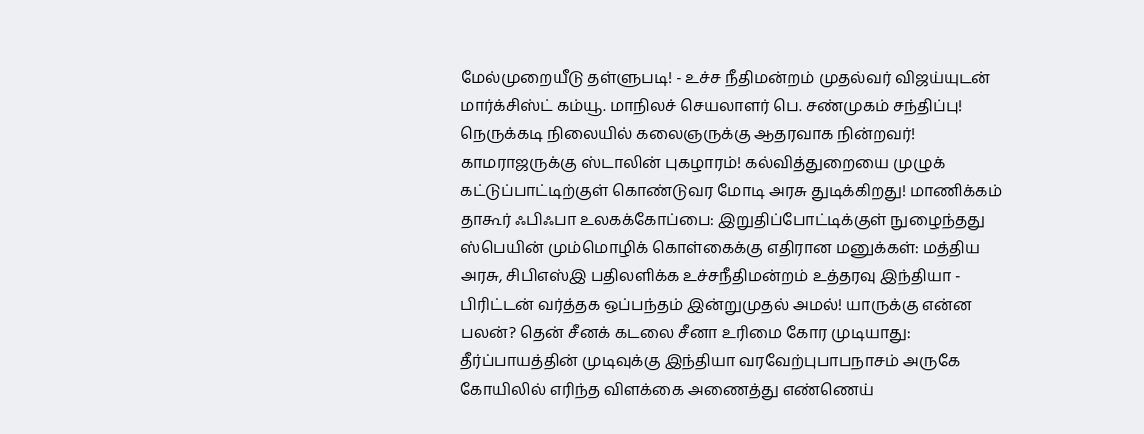மேல்முறையீடு தள்ளுபடி! - உச்ச நீதிமன்றம் முதல்வர் விஜய்யுடன் மார்க்சிஸ்ட் கம்யூ. மாநிலச் செயலாளர் பெ. சண்முகம் சந்திப்பு! நெருக்கடி நிலையில் கலைஞருக்கு ஆதரவாக நின்றவர்! காமராஜருக்கு ஸ்டாலின் புகழாரம்! கல்வித்துறையை முழுக் கட்டுப்பாட்டிற்குள் கொண்டுவர மோடி அரசு துடிக்கிறது! மாணிக்கம் தாகூர் ஃபிஃபா உலகக்கோப்பை: இறுதிப்போட்டிக்குள் நுழைந்தது ஸ்பெயின் மும்மொழிக் கொள்கைக்கு எதிரான மனுக்கள்: மத்திய அரசு, சிபிஎஸ்இ பதிலளிக்க உச்சநீதிமன்றம் உத்தரவு இந்தியா - பிரிட்டன் வர்த்தக ஒப்பந்தம் இன்றுமுதல் அமல்! யாருக்கு என்ன பலன்? தென் சீனக் கடலை சீனா உரிமை கோர முடியாது: தீர்ப்பாயத்தின் முடிவுக்கு இந்தியா வரவேற்புபாபநாசம் அருகே கோயிலில் எரிந்த விளக்கை அணைத்து எண்ணெய்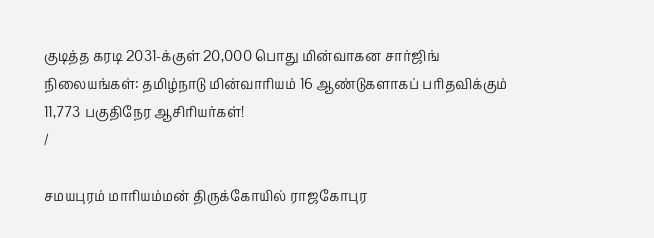குடித்த கரடி 2031-க்குள் 20,000 பொது மின்வாகன சார்ஜிங் நிலையங்கள்: தமிழ்நாடு மின்வாரியம் 16 ஆண்டுகளாகப் பரிதவிக்கும் 11,773 பகுதிநேர ஆசிரியர்கள்!
/

சமயபுரம் மாரியம்மன் திருக்கோயில் ராஜகோபுர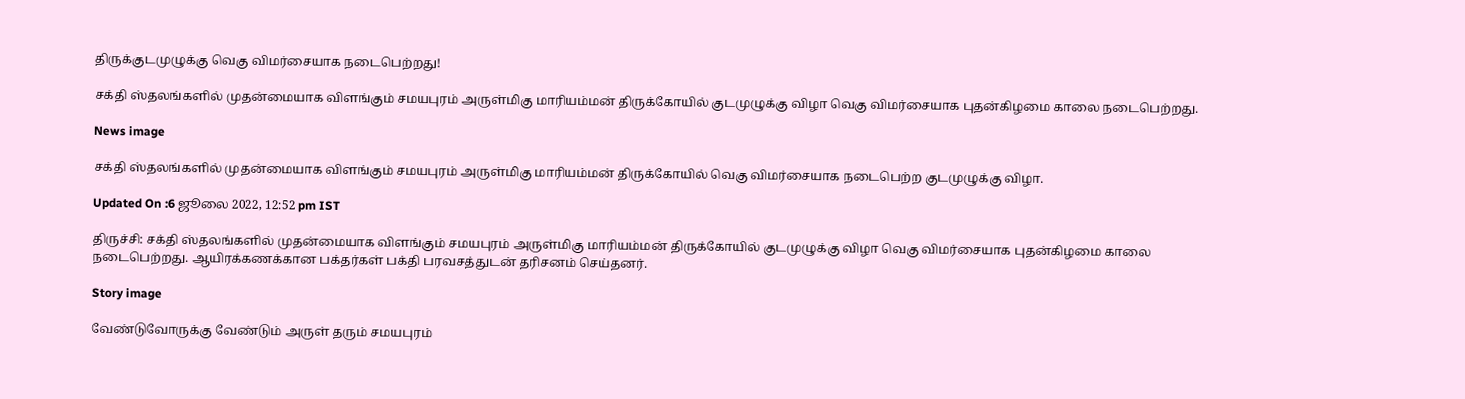திருக்குடமுழுக்கு வெகு விமர்சையாக நடைபெற்றது!

சக்தி ஸ்தலங்களில் முதன்மையாக விளங்கும் சமயபுரம் அருள்மிகு மாரியம்மன் திருக்கோயில் குடமுழுக்கு விழா வெகு விமர்சையாக புதன்கிழமை காலை நடைபெற்றது.

News image

சக்தி ஸ்தலங்களில் முதன்மையாக விளங்கும் சமயபுரம் அருள்மிகு மாரியம்மன் திருக்கோயில் வெகு விமர்சையாக நடைபெற்ற குடமுழுக்கு விழா.

Updated On :6 ஜூலை 2022, 12:52 pm IST

திருச்சி: சக்தி ஸ்தலங்களில் முதன்மையாக விளங்கும் சமயபுரம் அருள்மிகு மாரியம்மன் திருக்கோயில் குடமுழுக்கு விழா வெகு விமர்சையாக புதன்கிழமை காலை நடைபெற்றது. ஆயிரக்கணக்கான பக்தர்கள் பக்தி பரவசத்துடன் தரிசனம் செய்தனர்.

Story image

வேண்டுவோருக்கு வேண்டும் அருள் தரும் சமயபுரம்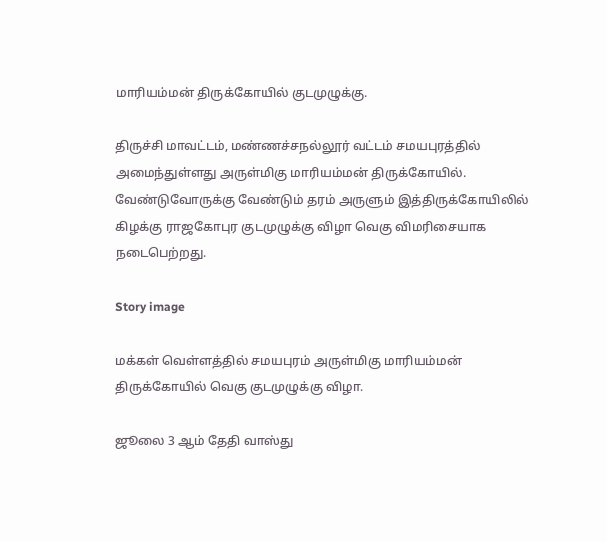மாரியம்மன் திருக்கோயில் குடமுழுக்கு.

திருச்சி மாவட்டம், மண்ணச்சநல்லூர் வட்டம் சமயபுரத்தில் அமைந்துள்ளது அருள்மிகு மாரியம்மன் திருக்கோயில். வேண்டுவோருக்கு வேண்டும் தரம் அருளும் இத்திருக்கோயிலில் கிழக்கு ராஜகோபுர குடமுழுக்கு விழா வெகு விமரிசையாக நடைபெற்றது.

Story image

மக்கள் வெள்ளத்தில் சமயபுரம் அருள்மிகு மாரியம்மன் திருக்கோயில் வெகு குடமுழுக்கு விழா.

ஜூலை 3 ஆம் தேதி வாஸ்து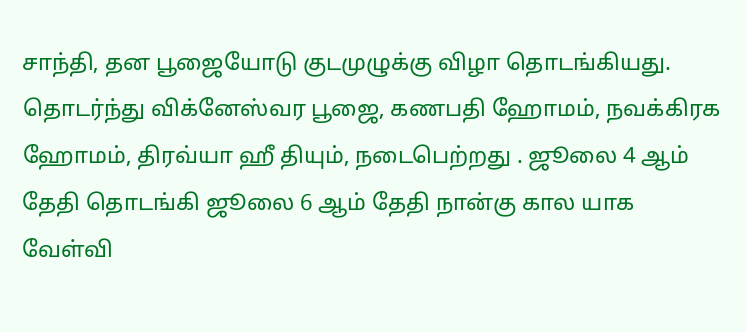சாந்தி, தன பூஜையோடு குடமுழுக்கு விழா தொடங்கியது. தொடர்ந்து விக்னேஸ்வர பூஜை, கணபதி ஹோமம், நவக்கிரக ஹோமம், திரவ்யா ஹீ தியும், நடைபெற்றது . ஜூலை 4 ஆம் தேதி தொடங்கி ஜூலை 6 ஆம் தேதி நான்கு கால யாக வேள்வி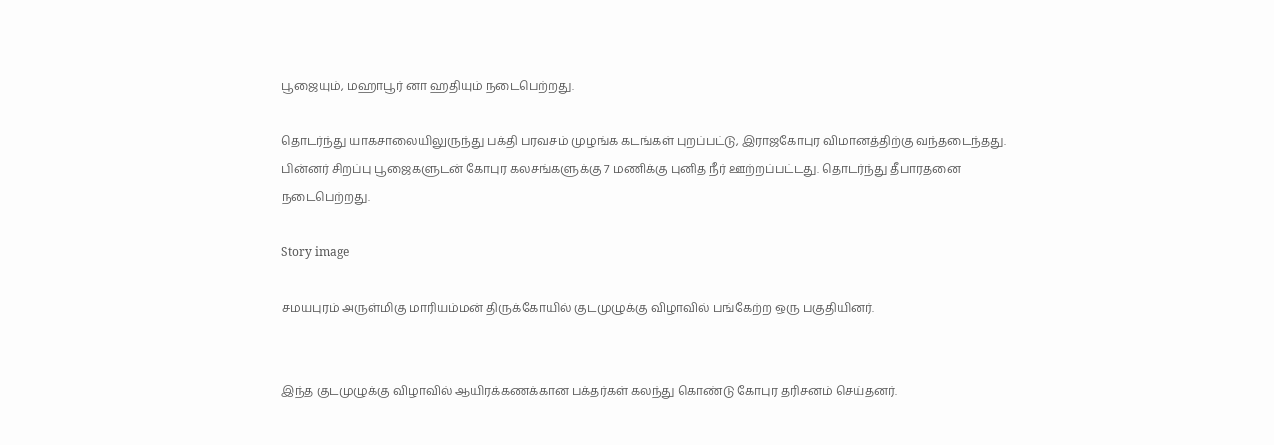பூஜையும், மஹாபூர் னா ஹதியும் நடைபெற்றது.

தொடர்ந்து யாகசாலையிலுருந்து பக்தி பரவசம் முழங்க கடங்கள் புறப்பட்டு, இராஜகோபுர விமானத்திற்கு வந்தடைந்தது. பின்னர் சிறப்பு பூஜைகளுடன் கோபுர கலசங்களுக்கு 7 மணிக்கு புனித நீர் ஊற்றப்பட்டது. தொடர்ந்து தீபாரதனை நடைபெற்றது.

Story image

சமயபுரம் அருள்மிகு மாரியம்மன் திருக்கோயில் குடமுழுக்கு விழாவில் பங்கேற்ற ஒரு பகுதியினர்.


இந்த குடமுழுக்கு விழாவில் ஆயிரக்கணக்கான பக்தர்கள் கலந்து கொண்டு கோபுர தரிசனம் செய்தனர்.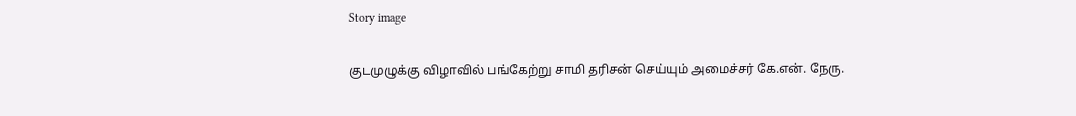Story image

குடமுழுக்கு விழாவில் பங்கேற்று சாமி தரிசன் செய்யும் அமைச்சர் கே.என். நேரு.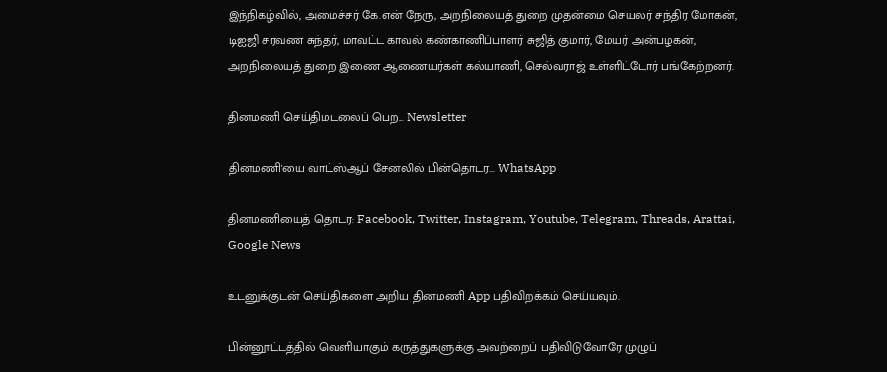இந்நிகழ்வில், அமைச்சர் கே.என்‌ நேரு, அறநிலையத் துறை முதன்மை செயலர் சந்திர மோகன், டிஐஜி சரவண சுந்தர், மாவட்ட காவல் கண்காணிப்பாளர் சுஜித் குமார், மேயர் அன்பழகன், அறநிலையத் துறை இணை ஆணையர்கள் கல்யாணி, செல்வராஜ் உள்ளிட்டோர் பங்கேற்றனர்.

தினமணி செய்திமடலைப் பெற... Newsletter

தினமணி'யை வாட்ஸ்ஆப் சேனலில் பின்தொடர... WhatsApp

தினமணியைத் தொடர: Facebook, Twitter, Instagram, Youtube, Telegram, Threads, Arattai, Google News

உடனுக்குடன் செய்திகளை அறிய தினமணி App பதிவிறக்கம் செய்யவும்.

பின்னூட்டத்தில் வெளியாகும் கருத்துகளுக்கு அவற்றைப் பதிவிடுவோரே முழுப்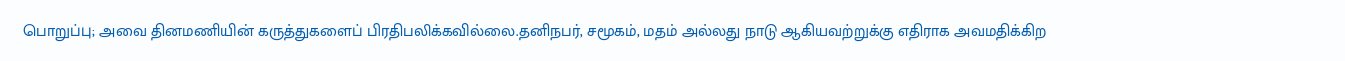பொறுப்பு; அவை தினமணியின் கருத்துகளைப் பிரதிபலிக்கவில்லை.தனிநபர், சமூகம், மதம் அல்லது நாடு ஆகியவற்றுக்கு எதிராக அவமதிக்கிற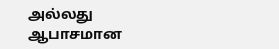அல்லது ஆபாசமான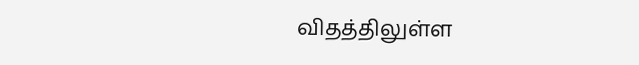விதத்திலுள்ள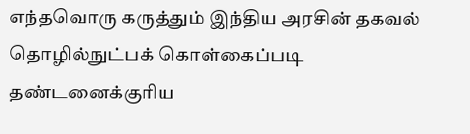எந்தவொரு கருத்தும் இந்திய அரசின் தகவல் தொழில்நுட்பக் கொள்கைப்படி தண்டனைக்குரிய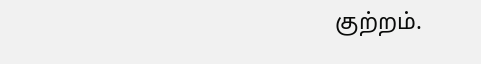குற்றம்.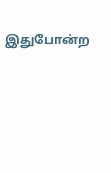இதுபோன்ற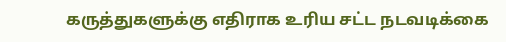கருத்துகளுக்கு எதிராக உரிய சட்ட நடவடிக்கை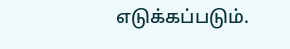எடுக்கப்படும்.